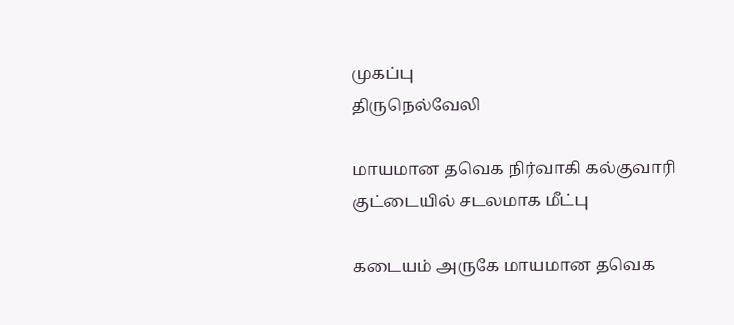முகப்பு
திருநெல்வேலி

மாயமான தவெக நிர்வாகி கல்குவாரி குட்டையில் சடலமாக மீட்பு

கடையம் அருகே மாயமான தவெக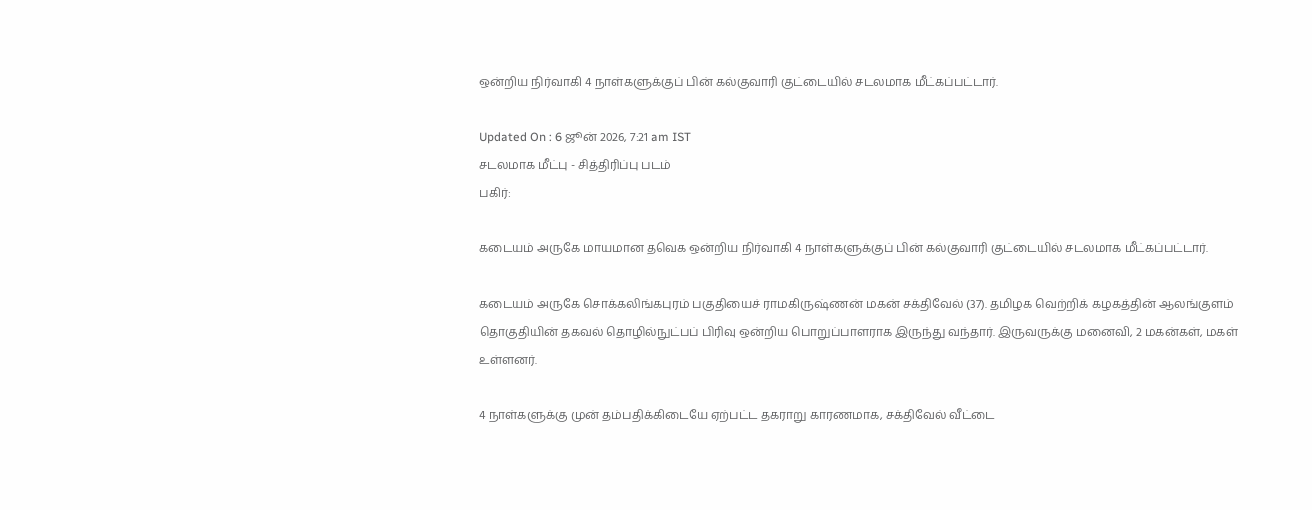ஒன்றிய நிர்வாகி 4 நாள்களுக்குப் பின் கல்குவாரி குட்டையில் சடலமாக மீட்கப்பட்டார்.

Updated On : 6 ஜூன் 2026, 7:21 am IST
சடலமாக மீட்பு - சித்திரிப்பு படம்
பகிர்:

கடையம் அருகே மாயமான தவெக ஒன்றிய நிர்வாகி 4 நாள்களுக்குப் பின் கல்குவாரி குட்டையில் சடலமாக மீட்கப்பட்டார்.

கடையம் அருகே சொக்கலிங்கபுரம் பகுதியைச் ராமகிருஷ்ணன் மகன் சக்திவேல் (37). தமிழக வெற்றிக் கழகத்தின் ஆலங்குளம் தொகுதியின் தகவல் தொழில்நுட்பப் பிரிவு ஒன்றிய பொறுப்பாளராக இருந்து வந்தார். இருவருக்கு மனைவி, 2 மகன்கள், மகள் உள்ளனர்.

4 நாள்களுக்கு முன் தம்பதிக்கிடையே ஏற்பட்ட தகராறு காரணமாக, சக்திவேல் வீட்டை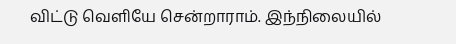விட்டு வெளியே சென்றாராம். இந்நிலையில்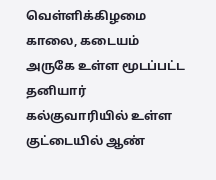வெள்ளிக்கிழமை காலை, கடையம் அருகே உள்ள மூடப்பட்ட தனியார் கல்குவாரியில் உள்ள குட்டையில் ஆண்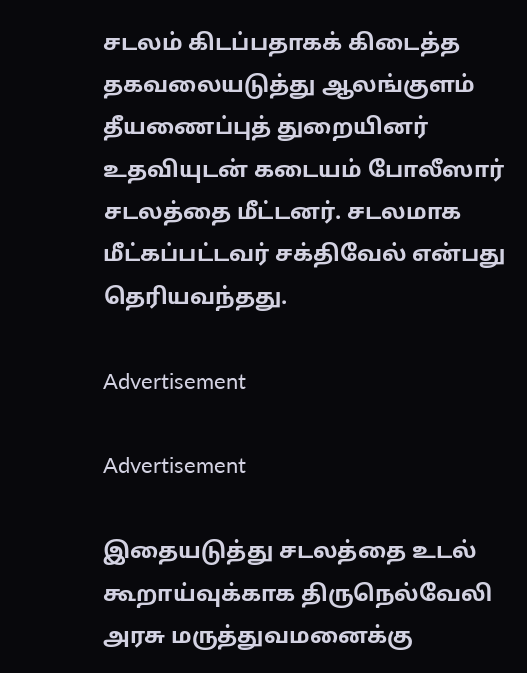சடலம் கிடப்பதாகக் கிடைத்த தகவலையடுத்து ஆலங்குளம் தீயணைப்புத் துறையினர் உதவியுடன் கடையம் போலீஸார் சடலத்தை மீட்டனர். சடலமாக மீட்கப்பட்டவர் சக்திவேல் என்பது தெரியவந்தது.

Advertisement

Advertisement

இதையடுத்து சடலத்தை உடல் கூறாய்வுக்காக திருநெல்வேலி அரசு மருத்துவமனைக்கு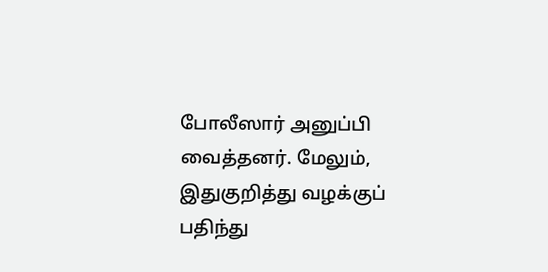போலீஸார் அனுப்பி வைத்தனர். மேலும், இதுகுறித்து வழக்குப் பதிந்து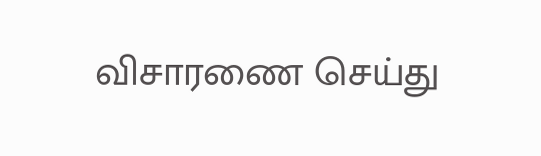விசாரணை செய்து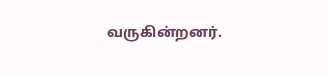வருகின்றனர்.